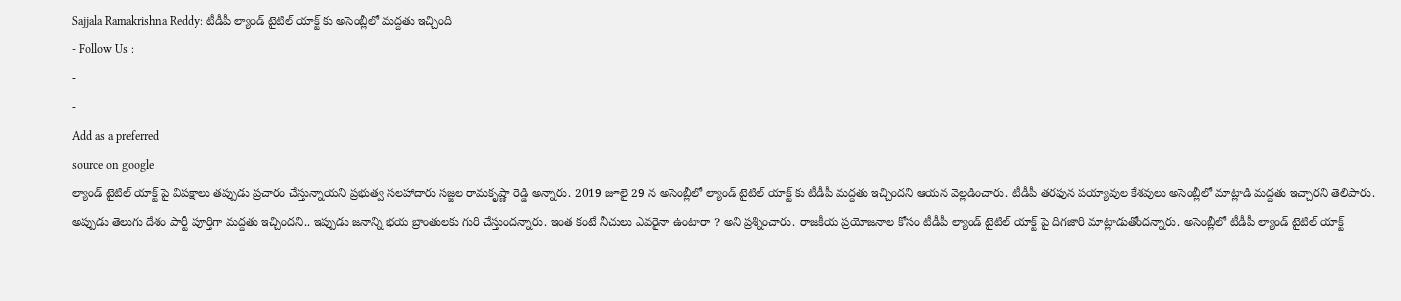Sajjala Ramakrishna Reddy: టీడీపీ ల్యాండ్ టైటిల్ యాక్ట్ కు అసెంబ్లీలో మద్దతు ఇచ్చింది
- Follow Us :
-
-
Add as a preferred
source on google
ల్యాండ్ టైటిల్ యాక్ట్ పై విపక్షాలు తప్పుడు ప్రచారం చేస్తున్నాయని ప్రభుత్వ సలహాదారు సజ్జల రామకృష్ణా రెడ్డి అన్నారు. 2019 జూలై 29 న అసెంబ్లీలో ల్యాండ్ టైటిల్ యాక్ట్ కు టీడీపీ మద్దతు ఇచ్చిందని ఆయన వెల్లడించారు. టీడీపీ తరఫున పయ్యావుల కేశవులు అసెంబ్లీలో మాట్లాడి మద్దతు ఇచ్చారని తెలిపారు. అప్పుడు తెలుగు దేశం పార్టీ పూర్తిగా మద్దతు ఇచ్చిందని.. ఇప్పుడు జనాన్ని భయ బ్రాంతులకు గురి చేస్తుందన్నారు. ఇంత కంటే నీచులు ఎవరైనా ఉంటారా ? అని ప్రశ్నించారు. రాజకీయ ప్రయోజనాల కోసం టీడీపీ ల్యాండ్ టైటిల్ యాక్ట్ పై దిగజారి మాట్లాడుతోందన్నారు. అసెంబ్లీలో టీడీపీ ల్యాండ్ టైటిల్ యాక్ట్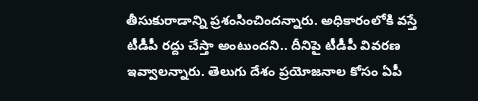తీసుకురాడాన్ని ప్రశంసించిందన్నారు. అధికారంలోకి వస్తే టీడీపీ రద్దు చేస్తా అంటుందని.. దీనిపై టీడీపీ వివరణ ఇవ్వాలన్నారు. తెలుగు దేశం ప్రయోజనాల కోసం ఏపీ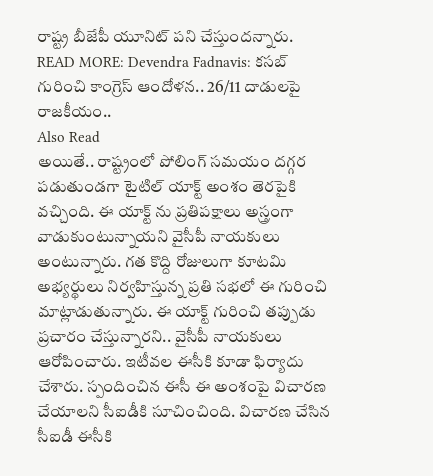రాష్ట్ర బీజేపీ యూనిట్ పని చేస్తుందన్నారు.
READ MORE: Devendra Fadnavis: కసబ్ గురించి కాంగ్రెస్ ఆందోళన.. 26/11 దాడులపై రాజకీయం..
Also Read
అయితే.. రాష్ట్రంలో పోలింగ్ సమయం దగ్గర పడుతుండగా టైటిల్ యాక్ట్ అంశం తెరపైకి వచ్చింది. ఈ యాక్ట్ ను ప్రతిపక్షాలు అస్త్రంగా వాడుకుంటున్నాయని వైసీపీ నాయకులు అంటున్నారు. గత కొద్ది రోజులుగా కూటమి అభ్యర్థులు నిర్వహిస్తున్న ప్రతి సభలో ఈ గురించి మాట్లాడుతున్నారు. ఈ యాక్ట్ గురించి తప్పుడు ప్రచారం చేస్తున్నారని.. వైసీపీ నాయకులు ఆరోపించారు. ఇటీవల ఈసీకి కూడా ఫిర్యాదు చేశారు. స్పందించిన ఈసీ ఈ అంశంపై విచారణ చేయాలని సీఐడీకి సూచించింది. విచారణ చేసిన సీఐడీ ఈసీకి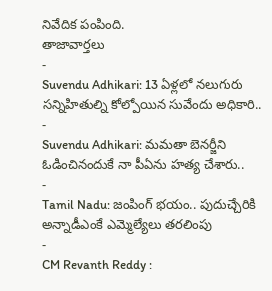నివేదిక పంపింది.
తాజావార్తలు
-
Suvendu Adhikari: 13 ఏళ్లలో నలుగురు సన్నిహితుల్ని కోల్పోయిన సువేందు అధికారి..
-
Suvendu Adhikari: మమతా బెనర్జీని ఓడించినందుకే నా పీఏను హత్య చేశారు..
-
Tamil Nadu: జంపింగ్ భయం.. పుదుచ్చేరికి అన్నాడీఎంకే ఎమ్మెల్యేలు తరలింపు
-
CM Revanth Reddy :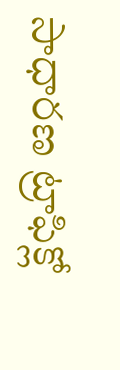సాధారణ ట్రాఫిక్లో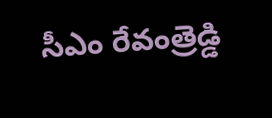సీఎం రేవంత్రెడ్డి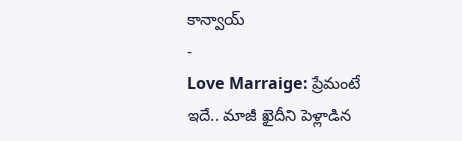కాన్వాయ్
-
Love Marraige: ప్రేమంటే ఇదే.. మాజీ ఖైదీని పెళ్లాడిన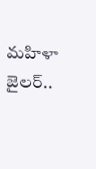మహిళా జైలర్..